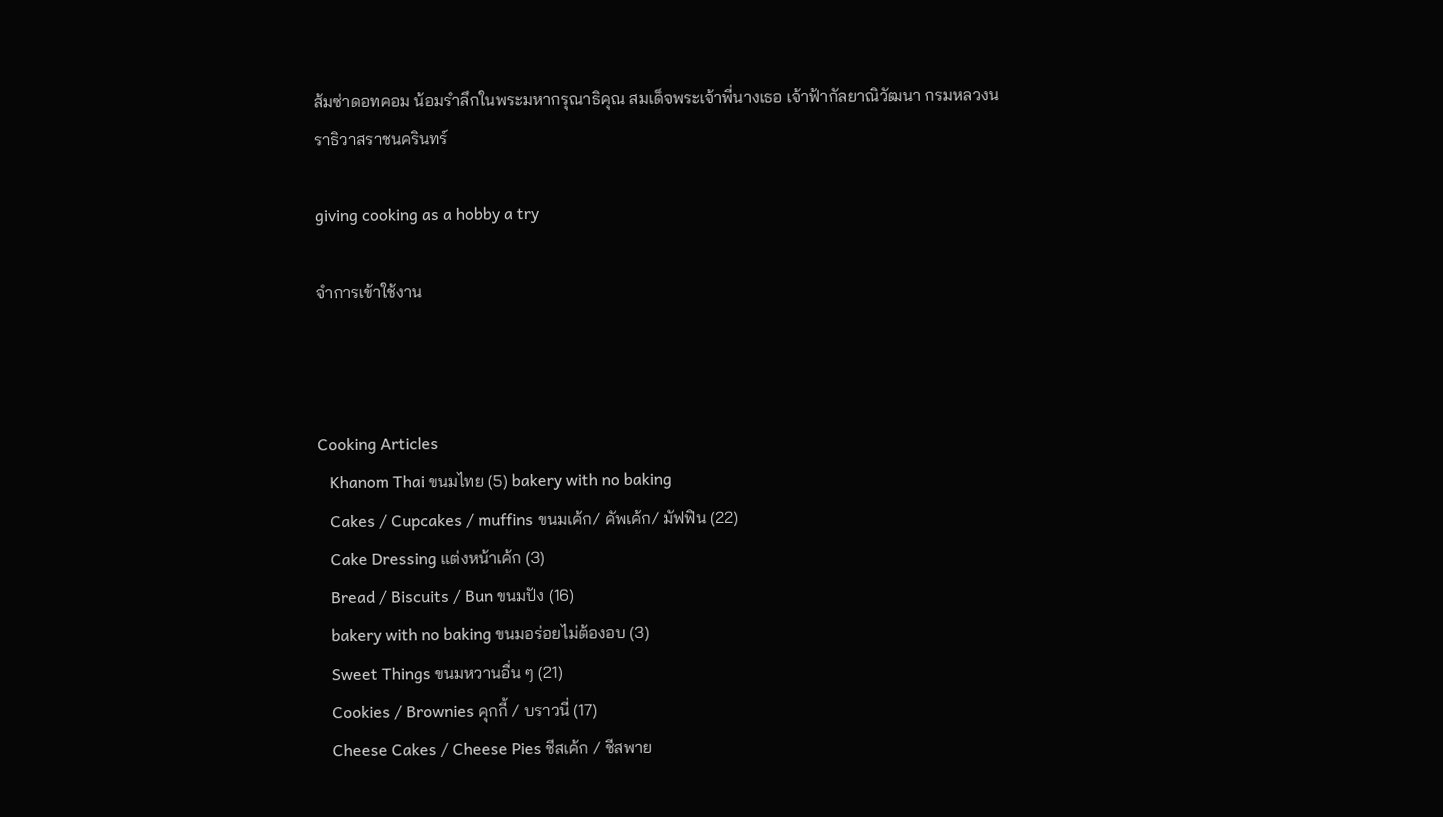ส้มซ่าดอทคอม น้อมรำลึกในพระมหากรุณาธิคุณ สมเด็จพระเจ้าพี่นางเธอ เจ้าฟ้ากัลยาณิวัฒนา กรมหลวงนราธิวาสราชนครินทร์

giving cooking as a hobby a try

จำการเข้าใช้งาน



Cooking Articles
   Khanom Thai ขนมไทย (5) bakery with no baking
   Cakes / Cupcakes / muffins ขนมเค้ก/ คัพเค้ก/ มัฟฟิน (22)
   Cake Dressing แต่งหน้าเค้ก (3)
   Bread / Biscuits / Bun ขนมปัง (16)
   bakery with no baking ขนมอร่อยไม่ต้องอบ (3)
   Sweet Things ขนมหวานอื่น ๆ (21)
   Cookies / Brownies คุกกี้ / บราวนี่ (17)
   Cheese Cakes / Cheese Pies ชีสเค้ก / ชีสพาย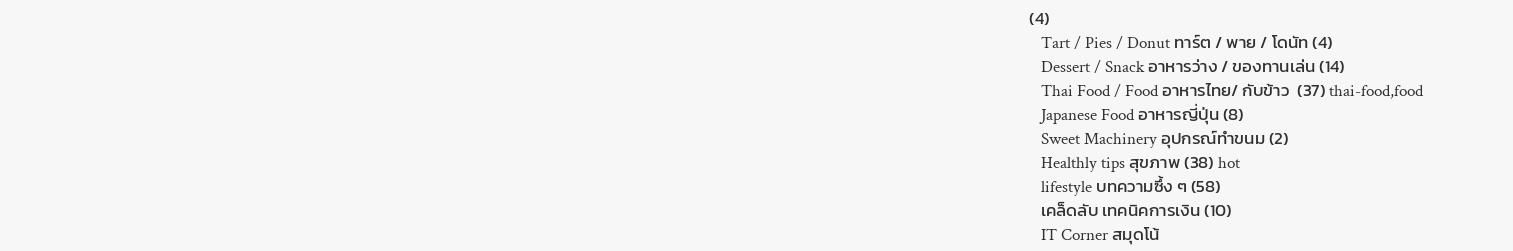(4)
   Tart / Pies / Donut ทาร์ต / พาย / โดนัท (4)
   Dessert / Snack อาหารว่าง / ของทานเล่น (14)
   Thai Food / Food อาหารไทย/ กับข้าว  (37) thai-food,food
   Japanese Food อาหารญี่ปุ่น (8)
   Sweet Machinery อุปกรณ์ทำขนม (2)
   Healthly tips สุขภาพ (38) hot
   lifestyle บทความซึ้ง ๆ (58)
   เคล็ดลับ เทคนิคการเงิน (10)
   IT Corner สมุดโน้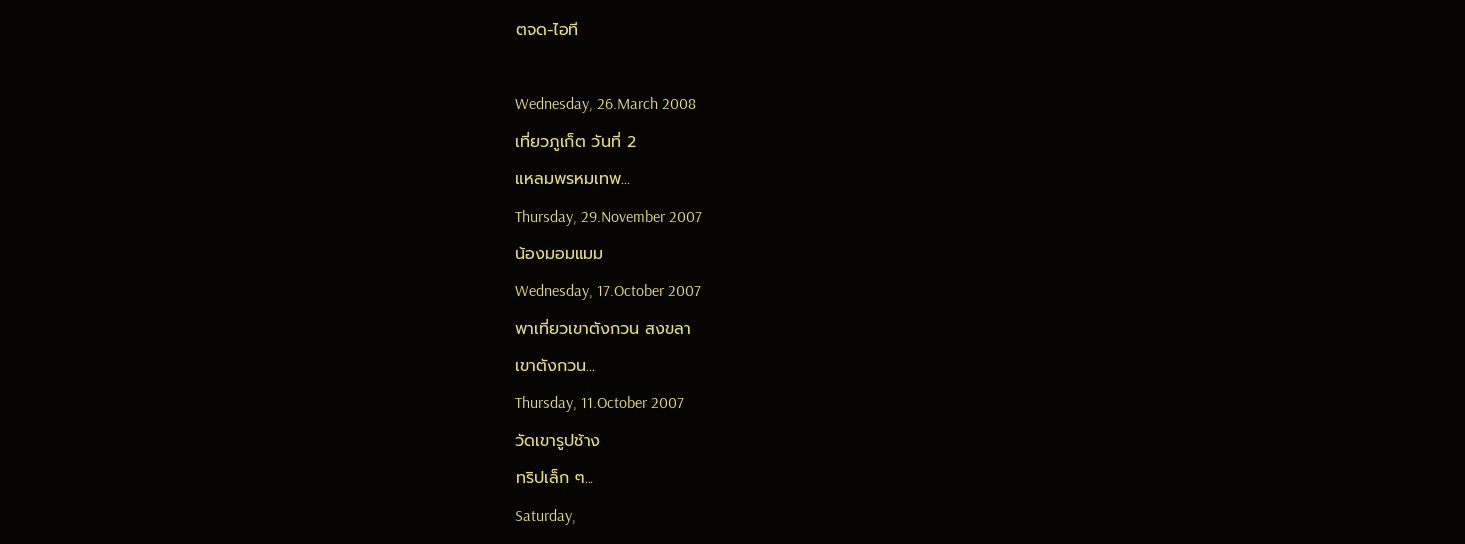ตจด-ไอที

Wednesday, 26.March 2008
เที่ยวภูเก็ต วันที่ 2
แหลมพรหมเทพ...
Thursday, 29.November 2007
น้องมอมแมม
Wednesday, 17.October 2007
พาเที่ยวเขาตังกวน สงขลา
เขาตังกวน...
Thursday, 11.October 2007
วัดเขารูปช้าง
ทริปเล็ก ๆ...
Saturday,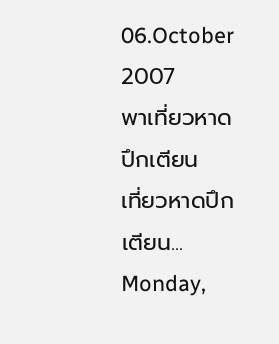06.October 2007
พาเที่ยวหาดปึกเตียน
เที่ยวหาดปึกเตียน...
Monday,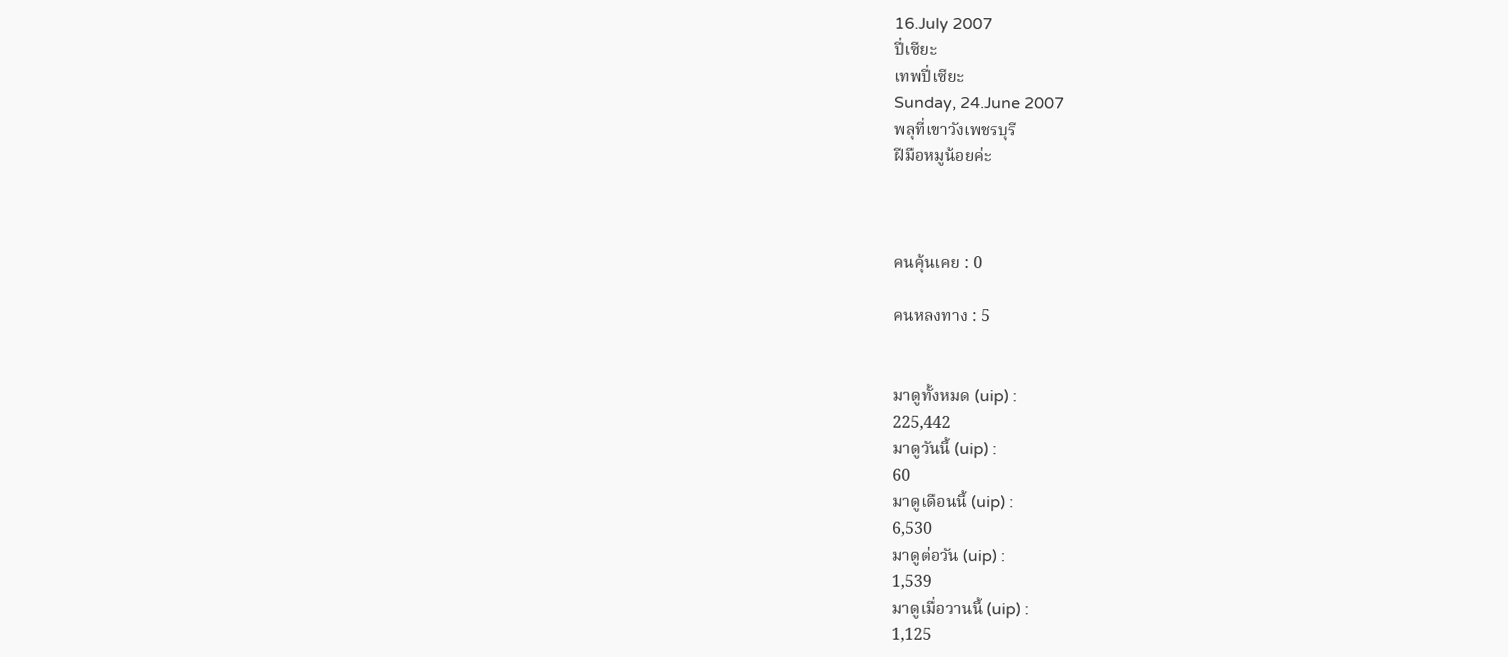16.July 2007
ปี่เซียะ
เทพปี่เซียะ
Sunday, 24.June 2007
พลุที่เขาวังเพชรบุรี
ฝีมือหมูน้อยค่ะ



คนคุ้นเคย : 0

คนหลงทาง : 5


มาดูทั้งหมด (uip) :
225,442
มาดูวันนี้ (uip) :
60
มาดูเดือนนี้ (uip) :
6,530
มาดูต่อวัน (uip) :
1,539
มาดูเมื่อวานนี้ (uip) :
1,125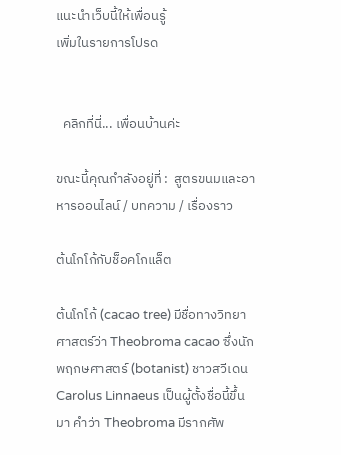แนะนำเว็บนี้ให้เพื่อนรู้
เพิ่มในรายการโปรด


  คลิกที่นี่... เพื่อนบ้านค่ะ

ขณะนี้คุณกำลังอยู่ที่ :  สูตรขนมและอาหารออนไลน์ / บทความ / เรื่องราว

ต้นโกโก้กับช็อคโกแล็ต

ต้นโกโก้ (cacao tree) มีชื่อทางวิทยาศาสตร์ว่า Theobroma cacao ซึ่งนักพฤกษศาสตร์ (botanist) ชาวสวีเดน Carolus Linnaeus เป็นผู้ตั้งชื่อนี้ขึ้นมา คำว่า Theobroma มีรากศัพ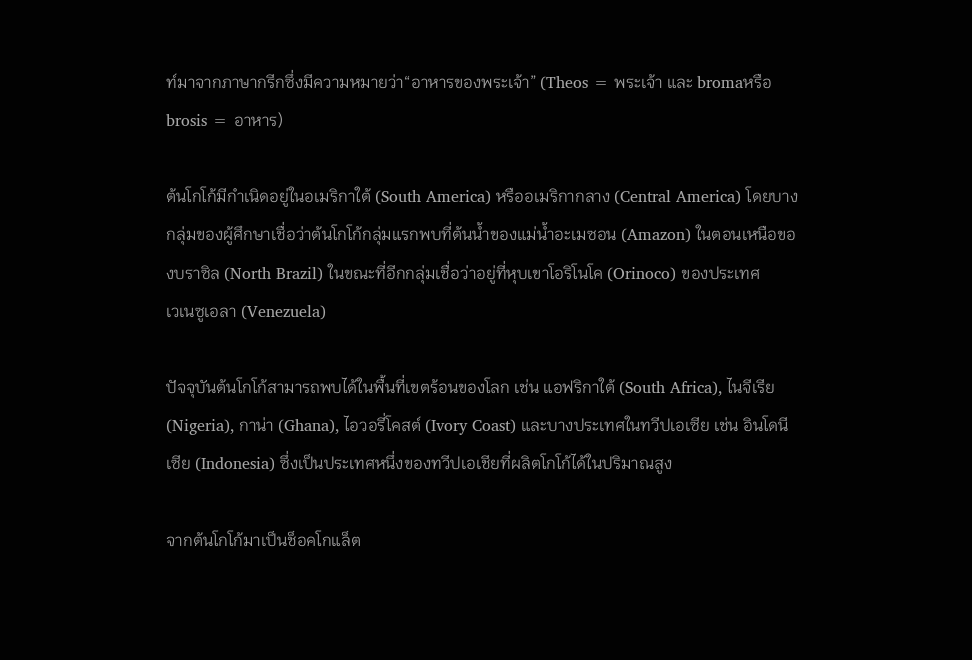ท์มาจากภาษากรีกซึ่งมีความหมายว่า“อาหารของพระเจ้า” (Theos = พระเจ้า และ bromaหรือ brosis = อาหาร)

ต้นโกโก้มีกำเนิดอยู่ในอเมริกาใต้ (South America) หรืออเมริกากลาง (Central America) โดยบางกลุ่มของผู้ศึกษาเชื่อว่าต้นโกโก้กลุ่มแรกพบที่ต้นน้ำของแม่น้ำอะเมซอน (Amazon) ในตอนเหนือของบราซิล (North Brazil) ในขณะที่อีกกลุ่มเชื่อว่าอยู่ที่หุบเขาโอริโนโค (Orinoco) ของประเทศ
เวเนซูเอลา (Venezuela)

ปัจจุบันต้นโกโก้สามารถพบได้ในพื้นที่เขตร้อนของโลก เช่น แอฟริกาใต้ (South Africa), ไนจีเรีย (Nigeria), กาน่า (Ghana), ไอวอรี่โคสต์ (Ivory Coast) และบางประเทศในทวีปเอเซีย เช่น อินโดนีเซีย (Indonesia) ซึ่งเป็นประเทศหนึ่งของทวีปเอเชียที่ผลิตโกโก้ได้ในปริมาณสูง

จากต้นโกโก้มาเป็นช็อคโกแล็ต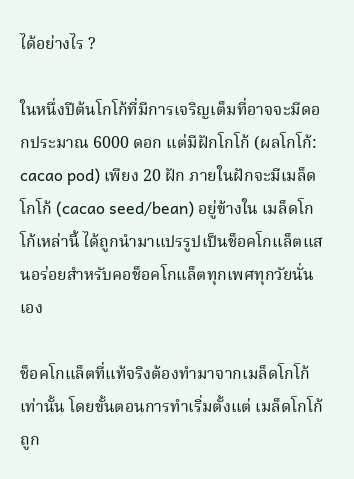ได้อย่างไร ?

ในหนึ่งปีต้นโกโก้ที่มีการเจริญเต็มที่อาจจะมีดอกประมาณ 6000 ดอก แต่มีฝักโกโก้ (ผลโกโก้: cacao pod) เพียง 20 ฝัก ภายในฝักจะมีเมล็ดโกโก้ (cacao seed/bean) อยู่ข้างใน เมล็ดโกโก้เหล่านี้ ได้ถูกนำมาแปรรูปเป็นช็อคโกแล็ตแสนอร่อยสำหรับคอช็อคโกแล็ตทุกเพศทุกวัยนั่นเอง

ช็อคโกแล็ตที่แท้จริงต้องทำมาจากเมล็ดโกโก้เท่านั้น โดยขั้นตอนการทำเริ่มตั้งแต่ เมล็ดโกโก้ถูก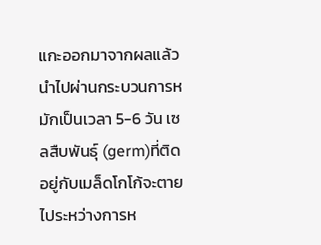แกะออกมาจากผลแล้วนำไปผ่านกระบวนการหมักเป็นเวลา 5-6 วัน เซลสืบพันธุ์ (germ)ที่ติดอยู่กับเมล็ดโกโก้จะตายไประหว่างการห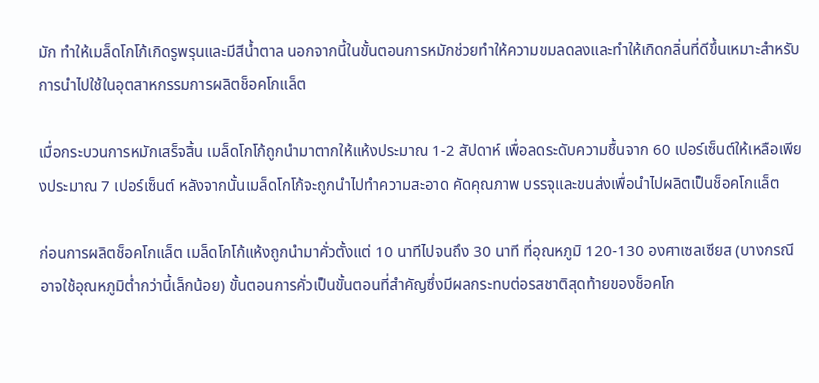มัก ทำให้เมล็ดโกโก้เกิดรูพรุนและมีสีน้ำตาล นอกจากนี้ในขั้นตอนการหมักช่วยทำให้ความขมลดลงและทำให้เกิดกลิ่นที่ดีขึ้นเหมาะสำหรับการนำไปใช้ในอุตสาหกรรมการผลิตช็อคโกแล็ต

เมื่อกระบวนการหมักเสร็จสิ้น เมล็ดโกโก้ถูกนำมาตากให้แห้งประมาณ 1-2 สัปดาห์ เพื่อลดระดับความชื้นจาก 60 เปอร์เซ็นต์ให้เหลือเพียงประมาณ 7 เปอร์เซ็นต์ หลังจากนั้นเมล็ดโกโก้จะถูกนำไปทำความสะอาด คัดคุณภาพ บรรจุและขนส่งเพื่อนำไปผลิตเป็นช็อคโกแล็ต

ก่อนการผลิตช็อคโกแล็ต เมล็ดโกโก้แห้งถูกนำมาคั่วตั้งแต่ 10 นาทีไปจนถึง 30 นาที ที่อุณหภูมิ 120-130 องศาเซลเซียส (บางกรณีอาจใช้อุณหภูมิต่ำกว่านี้เล็กน้อย) ขั้นตอนการคั่วเป็นขั้นตอนที่สำคัญซึ่งมีผลกระทบต่อรสชาติสุดท้ายของช็อคโก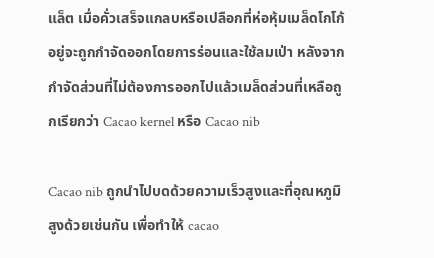แล็ต เมื่อคั่วเสร็จแกลบหรือเปลือกที่ห่อหุ้มเมล็ดโกโก้อยู่จะถูกกำจัดออกโดยการร่อนและใช้ลมเป่า หลังจากกำจัดส่วนที่ไม่ต้องการออกไปแล้วเมล็ดส่วนที่เหลือถูกเรียกว่า Cacao kernel หรือ Cacao nib

Cacao nib ถูกนำไปบดด้วยความเร็วสูงและที่อุณหภูมิสูงด้วยเช่นกัน เพื่อทำให้ cacao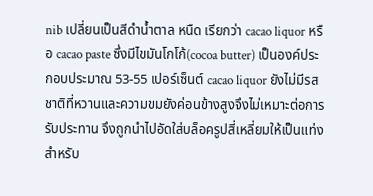nib เปลี่ยนเป็นสีดำน้ำตาล หนืด เรียกว่า cacao liquor หรือ cacao paste ซึ่งมีไขมันโกโก้(cocoa butter) เป็นองค์ประกอบประมาณ 53-55 เปอร์เซ็นต์ cacao liquor ยังไม่มีรสชาติที่หวานและความขมยังค่อนข้างสูงจึงไม่เหมาะต่อการรับประทาน จึงถูกนำไปอัดใส่บล็อครูปสี่เหลี่ยมให้เป็นแท่งสำหรับ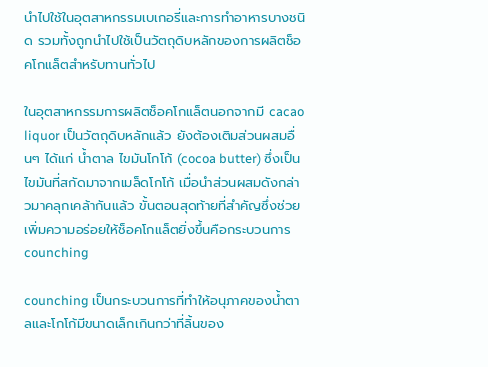นำไปใช้ในอุตสาหกรรมเบเกอรี่และการทำอาหารบางชนิด รวมทั้งถูกนำไปใช้เป็นวัตถุดิบหลักของการผลิตช็อคโกแล็ตสำหรับทานทั่วไป

ในอุตสาหกรรมการผลิตช็อคโกแล็ตนอกจากมี cacao liquor เป็นวัตถุดิบหลักแล้ว ยังต้องเติมส่วนผสมอื่นๆ ได้แก่ น้ำตาล ไขมันโกโก้ (cocoa butter) ซึ่งเป็นไขมันที่สกัดมาจากเมล็ดโกโก้ เมื่อนำส่วนผสมดังกล่าวมาคลุกเคล้ากันแล้ว ขั้นตอนสุดท้ายที่สำคัญซึ่งช่วยเพิ่มความอร่อยให้ช็อคโกแล็ตยิ่งขึ้นคือกระบวนการ counching

counching เป็นกระบวนการที่ทำให้อนุภาคของน้ำตาลและโกโก้มีขนาดเล็กเกินกว่าที่ลิ้นของ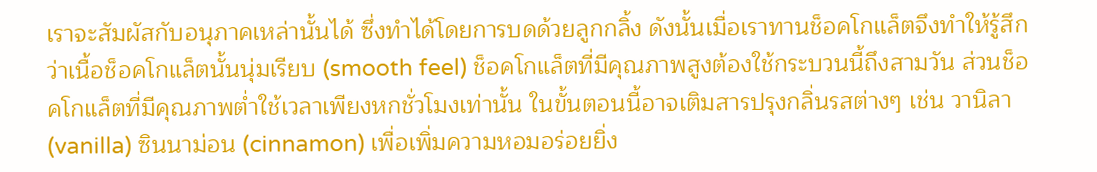เราจะสัมผัสกับอนุภาคเหล่านั้นได้ ซึ่งทำได้โดยการบดด้วยลูกกลิ้ง ดังนั้นเมื่อเราทานช็อคโกแล็ตจึงทำให้รู้สึกว่าเนื้อช็อคโกแล็ตนั้นนุ่มเรียบ (smooth feel) ช็อคโกแล็ตที่มีคุณภาพสูงต้องใช้กระบวนนี้ถึงสามวัน ส่วนช็อคโกแล็ตที่มีคุณภาพต่ำใช้เวลาเพียงหกชั่วโมงเท่านั้น ในขั้นตอนนี้อาจเติมสารปรุงกลิ่นรสต่างๆ เช่น วานิลา (vanilla) ซินนาม่อน (cinnamon) เพื่อเพิ่มความหอมอร่อยยิ่ง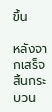ขึ้น

หลังจากเสร็จสิ้นกระบวน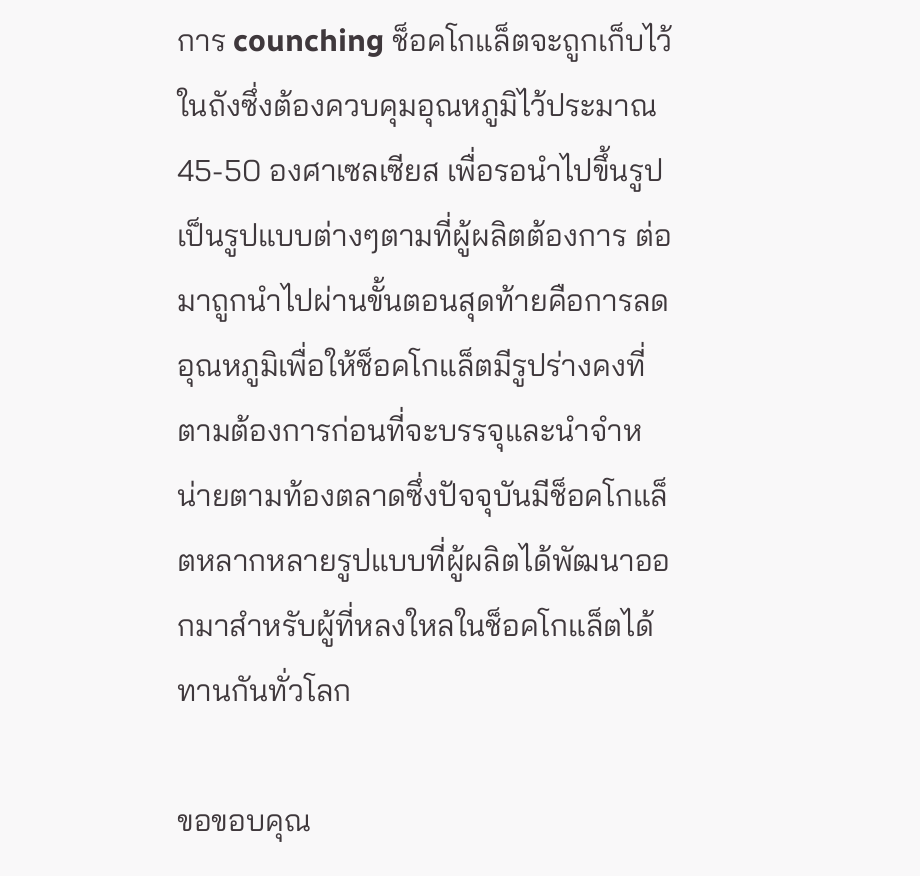การ counching ช็อคโกแล็ตจะถูกเก็บไว้ในถังซึ่งต้องควบคุมอุณหภูมิไว้ประมาณ 45-50 องศาเซลเซียส เพื่อรอนำไปขึ้นรูปเป็นรูปแบบต่างๆตามที่ผู้ผลิตต้องการ ต่อมาถูกนำไปผ่านขั้นตอนสุดท้ายคือการลดอุณหภูมิเพื่อให้ช็อคโกแล็ตมีรูปร่างคงที่ตามต้องการก่อนที่จะบรรจุและนำจำหน่ายตามท้องตลาดซึ่งปัจจุบันมีช็อคโกแล็ตหลากหลายรูปแบบที่ผู้ผลิตได้พัฒนาออกมาสำหรับผู้ที่หลงใหลในช็อคโกแล็ตได้ทานกันทั่วโลก

ขอขอบคุณ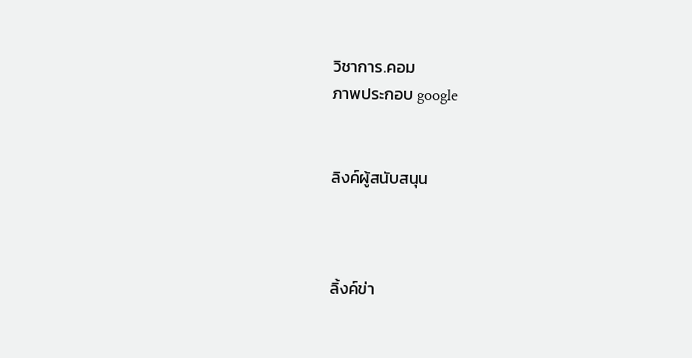วิชาการ.คอม
ภาพประกอบ google


ลิงค์ผู้สนับสนุน



ลิ้งค์ข่า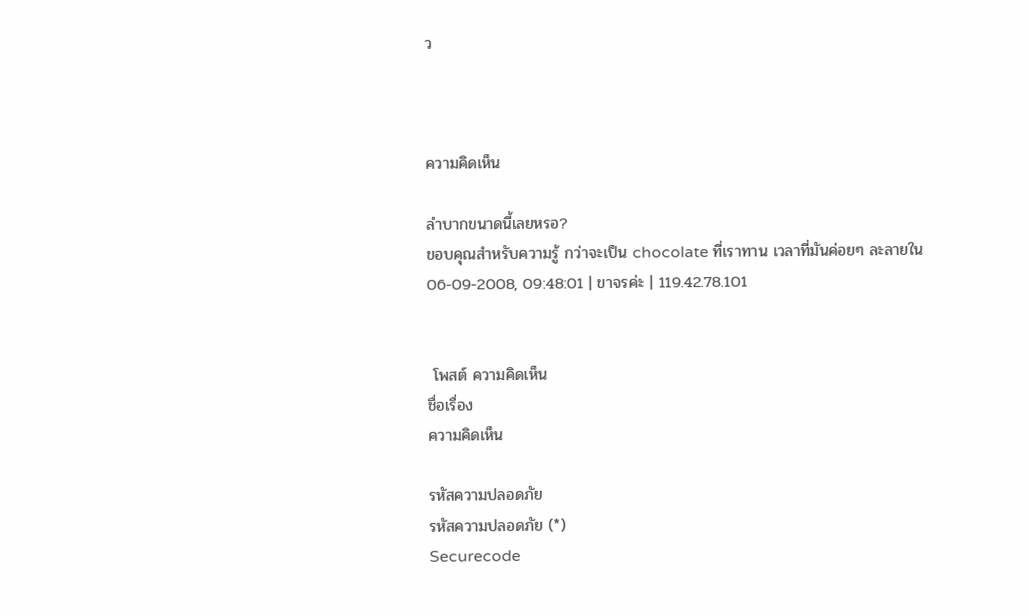ว



ความคิดเห็น

ลำบากขนาดนี้เลยหรอ?
ขอบคุณสำหรับความรู้ กว่าจะเป็น chocolate ที่เราทาน เวลาที่มันค่อยๆ ละลายใน
06-09-2008, 09:48:01 | ขาจรค่ะ | 119.42.78.101


 โพสต์ ความคิดเห็น
ชื่อเรื่อง
ความคิดเห็น

รหัสความปลอดภัย
รหัสความปลอดภัย (*)
Securecode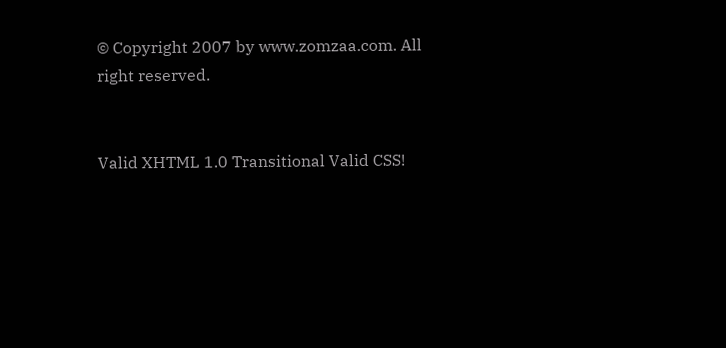© Copyright 2007 by www.zomzaa.com. All right reserved.


Valid XHTML 1.0 Transitional Valid CSS!